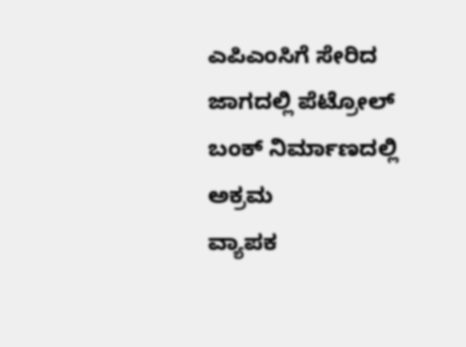ಎಪಿಎಂಸಿಗೆ ಸೇರಿದ ಜಾಗದಲ್ಲಿ ಪೆಟ್ರೋಲ್ ಬಂಕ್ ನಿರ್ಮಾಣದಲ್ಲಿ ಅಕ್ರಮ
ವ್ಯಾಪಕ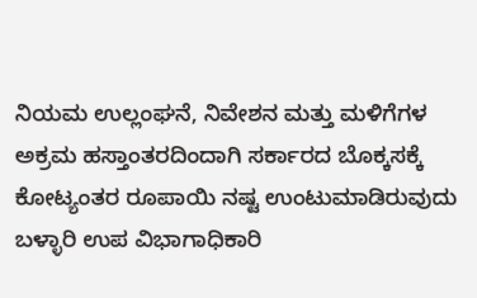ನಿಯಮ ಉಲ್ಲಂಘನೆ, ನಿವೇಶನ ಮತ್ತು ಮಳಿಗೆಗಳ ಅಕ್ರಮ ಹಸ್ತಾಂತರದಿಂದಾಗಿ ಸರ್ಕಾರದ ಬೊಕ್ಕಸಕ್ಕೆ ಕೋಟ್ಯಂತರ ರೂಪಾಯಿ ನಷ್ಟ ಉಂಟುಮಾಡಿರುವುದು ಬಳ್ಳಾರಿ ಉಪ ವಿಭಾಗಾಧಿಕಾರಿ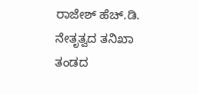ರಾಜೇಶ್ ಹೆಚ್.ಡಿ. ನೇತೃತ್ವದ ತನಿಖಾ ತಂಡದ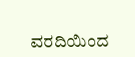ವರದಿಯಿಂದ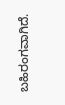ಬಹಿರಂಗವಾಗಿದೆ.